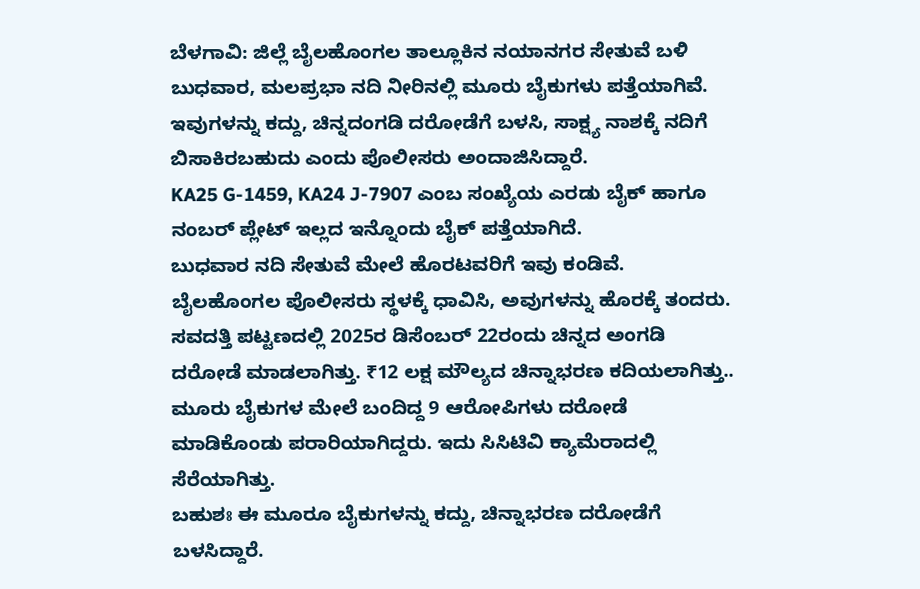ಬೆಳಗಾವಿ: ಜಿಲ್ಲೆ ಬೈಲಹೊಂಗಲ ತಾಲ್ಲೂಕಿನ ನಯಾನಗರ ಸೇತುವೆ ಬಳಿ ಬುಧವಾರ, ಮಲಪ್ರಭಾ ನದಿ ನೀರಿನಲ್ಲಿ ಮೂರು ಬೈಕುಗಳು ಪತ್ತೆಯಾಗಿವೆ. ಇವುಗಳನ್ನು ಕದ್ದು, ಚಿನ್ನದಂಗಡಿ ದರೋಡೆಗೆ ಬಳಸಿ, ಸಾಕ್ಷ್ಯ ನಾಶಕ್ಕೆ ನದಿಗೆ ಬಿಸಾಕಿರಬಹುದು ಎಂದು ಪೊಲೀಸರು ಅಂದಾಜಿಸಿದ್ದಾರೆ.
KA25 G-1459, KA24 J-7907 ಎಂಬ ಸಂಖ್ಯೆಯ ಎರಡು ಬೈಕ್ ಹಾಗೂ ನಂಬರ್ ಪ್ಲೇಟ್ ಇಲ್ಲದ ಇನ್ನೊಂದು ಬೈಕ್ ಪತ್ತೆಯಾಗಿದೆ.
ಬುಧವಾರ ನದಿ ಸೇತುವೆ ಮೇಲೆ ಹೊರಟವರಿಗೆ ಇವು ಕಂಡಿವೆ. ಬೈಲಹೊಂಗಲ ಪೊಲೀಸರು ಸ್ಥಳಕ್ಕೆ ಧಾವಿಸಿ, ಅವುಗಳನ್ನು ಹೊರಕ್ಕೆ ತಂದರು.
ಸವದತ್ತಿ ಪಟ್ಟಣದಲ್ಲಿ 2025ರ ಡಿಸೆಂಬರ್ 22ರಂದು ಚಿನ್ನದ ಅಂಗಡಿ ದರೋಡೆ ಮಾಡಲಾಗಿತ್ತು. ₹12 ಲಕ್ಷ ಮೌಲ್ಯದ ಚಿನ್ನಾಭರಣ ಕದಿಯಲಾಗಿತ್ತು..
ಮೂರು ಬೈಕುಗಳ ಮೇಲೆ ಬಂದಿದ್ದ 9 ಆರೋಪಿಗಳು ದರೋಡೆ ಮಾಡಿಕೊಂಡು ಪರಾರಿಯಾಗಿದ್ದರು. ಇದು ಸಿಸಿಟಿವಿ ಕ್ಯಾಮೆರಾದಲ್ಲಿ ಸೆರೆಯಾಗಿತ್ತು.
ಬಹುಶಃ ಈ ಮೂರೂ ಬೈಕುಗಳನ್ನು ಕದ್ದು, ಚಿನ್ನಾಭರಣ ದರೋಡೆಗೆ ಬಳಸಿದ್ದಾರೆ.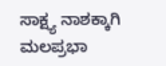ಸಾಕ್ಷ್ಯ ನಾಶಕ್ಕಾಗಿ ಮಲಪ್ರಭಾ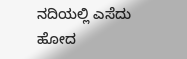ನದಿಯಲ್ಲಿ ಎಸೆದು ಹೋದ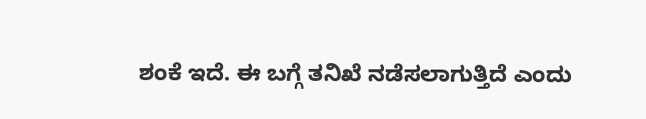ಶಂಕೆ ಇದೆ. ಈ ಬಗ್ಗೆ ತನಿಖೆ ನಡೆಸಲಾಗುತ್ತಿದೆ ಎಂದು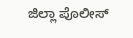ಜಿಲ್ಲಾ ಪೊಲೀಸ್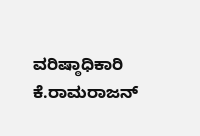ವರಿಷ್ಠಾಧಿಕಾರಿ ಕೆ.ರಾಮರಾಜನ್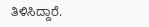ತಿಳಿಸಿದ್ದಾರೆ.